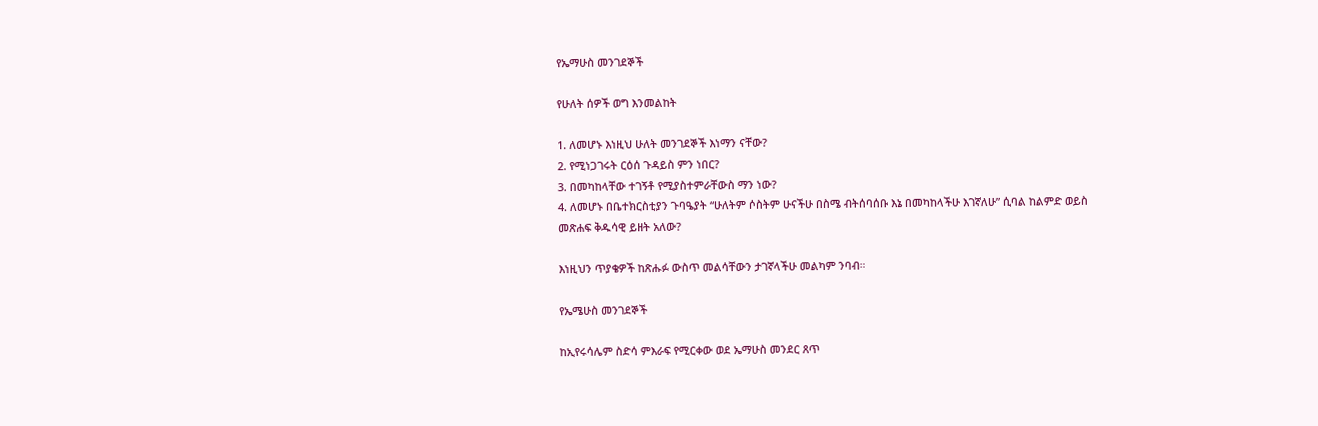የኤማሁስ መንገደኞች

የሁለት ሰዎች ወግ እንመልከት

1. ለመሆኑ እነዚህ ሁለት መንገደኞች እነማን ናቸው?
2. የሚነጋገሩት ርዕሰ ጉዳይስ ምን ነበር?
3. በመካከላቸው ተገኝቶ የሚያስተምራቸውስ ማን ነው?
4. ለመሆኑ በቤተክርስቲያን ጉባዔያት “ሁለትም ሶስትም ሁናችሁ በስሜ ብትሰባሰቡ እኔ በመካከላችሁ እገኛለሁ” ሲባል ከልምድ ወይስ መጽሐፍ ቅዱሳዊ ይዘት አለው?

እነዚህን ጥያቄዎች ከጽሑፉ ውስጥ መልሳቸውን ታገኛላችሁ መልካም ንባብ።

የኤሜሁስ መንገደኞች

ከኢየሩሳሌም ስድሳ ምእራፍ የሚርቀው ወደ ኤማሁስ መንደር ጸጥ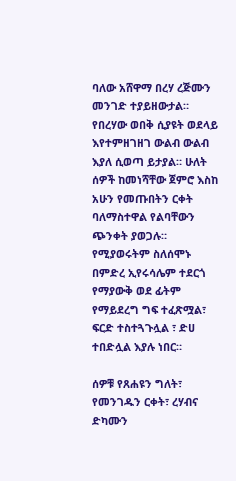ባለው አሸዋማ በረሃ ረጅሙን መንገድ ተያይዘውታል። የበረሃው ወበቅ ሲያዩት ወደላይ እየተምዘገዘገ ውልብ ውልብ እያለ ሲወጣ ይታያል። ሁለት ሰዎች ከመነሻቸው ጀምሮ እስከ አሁን የመጡበትን ርቀት ባለማስተዋል የልባቸውን ጭንቀት ያወጋሉ። የሚያወሩትም ስለሰሞኑ በምድረ ኢየሩሳሌም ተደርጎ የማያውቅ ወደ ፊትም የማይደረግ ግፍ ተፈጽሟል፣ ፍርድ ተስተጓጉሏል ፣ ድሀ ተበድሏል እያሉ ነበር።

ሰዎቹ የጸሐዩን ግለት፣ የመንገዱን ርቀት፣ ረሃብና ድካሙን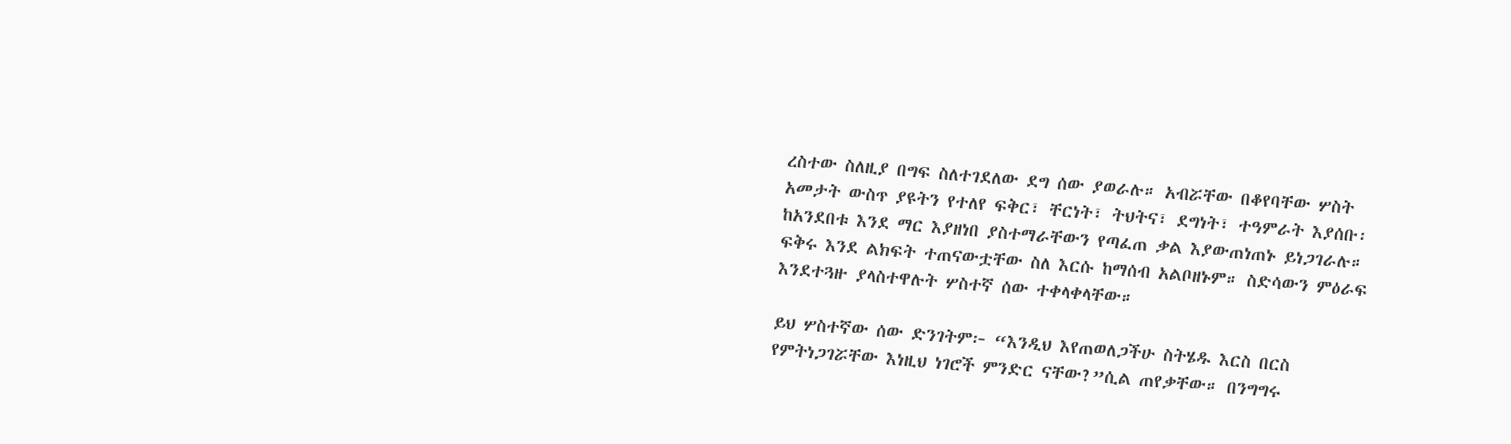ረስተው ስለዚያ በግፍ ስለተገደለው ደግ ሰው ያወራሉ። አብሯቸው በቆየባቸው ሦስት አመታት ውስጥ ያዩትን የተለየ ፍቅር፣ ቸርነት፣ ትህትና፣ ደግነት፣ ተዓምራት እያሰቡ፡ ከአንደበቱ እንደ ማር እያዘነበ ያስተማራቸውን የጣፈጠ ቃል እያውጠነጠኑ ይነጋገራሉ። ፍቅሩ እንደ ልክፍት ተጠናውቷቸው ስለ እርሱ ከማሰብ አልቦዘኑም። ስድሳውን ምዕራፍ እንደተጓዙ ያላስተዋሉት ሦስተኛ ሰው ተቀላቀላቸው።

ይህ ሦስተኛው ሰው ድንገትም፦ “እንዲህ እየጠወለጋችሁ ስትሄዱ እርስ በርስ የምትነጋገሯቸው እነዚህ ነገሮች ምንድር ናቸው?”ሲል ጠየቃቸው። በንግግሩ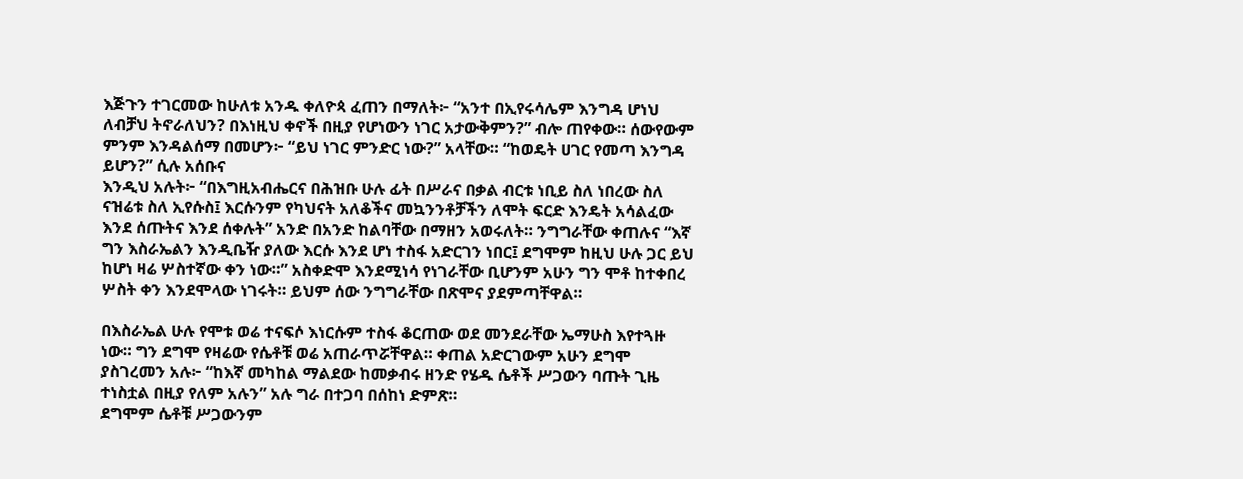እጅጉን ተገርመው ከሁለቱ አንዱ ቀለዮጳ ፈጠን በማለት፦ “አንተ በኢየሩሳሌም እንግዳ ሆነህ ለብቻህ ትኖራለህን? በእነዚህ ቀኖች በዚያ የሆነውን ነገር አታውቅምን?” ብሎ ጠየቀው። ሰውየውም ምንም እንዳልሰማ በመሆን፦ “ይህ ነገር ምንድር ነው?” አላቸው። “ከወዴት ሀገር የመጣ እንግዳ ይሆን?” ሲሉ አሰቡና
እንዲህ አሉት፦ “በእግዚአብሔርና በሕዝቡ ሁሉ ፊት በሥራና በቃል ብርቱ ነቢይ ስለ ነበረው ስለ ናዝሬቱ ስለ ኢየሱስ፤ እርሱንም የካህናት አለቆችና መኳንንቶቻችን ለሞት ፍርድ እንዴት አሳልፈው እንደ ሰጡትና እንደ ሰቀሉት” አንድ በአንድ ከልባቸው በማዘን አወሩለት። ንግግራቸው ቀጠሉና “እኛ ግን እስራኤልን እንዲቤዥ ያለው እርሱ እንደ ሆነ ተስፋ አድርገን ነበር፤ ደግሞም ከዚህ ሁሉ ጋር ይህ ከሆነ ዛሬ ሦስተኛው ቀን ነው።” አስቀድሞ እንደሚነሳ የነገራቸው ቢሆንም አሁን ግን ሞቶ ከተቀበረ ሦስት ቀን እንደሞላው ነገሩት። ይህም ሰው ንግግራቸው በጽሞና ያደምጣቸዋል።

በእስራኤል ሁሉ የሞቱ ወሬ ተናፍሶ እነርሱም ተስፋ ቆርጠው ወደ መንደራቸው ኤማሁስ እየተጓዙ ነው። ግን ደግሞ የዛሬው የሴቶቹ ወሬ አጠራጥሯቸዋል። ቀጠል አድርገውም አሁን ደግሞ ያስገረመን አሉ፦ “ከእኛ መካከል ማልደው ከመቃብሩ ዘንድ የሄዱ ሴቶች ሥጋውን ባጡት ጊዜ ተነስቷል በዚያ የለም አሉን” አሉ ግራ በተጋባ በሰከነ ድምጽ።
ደግሞም ሴቶቹ ሥጋውንም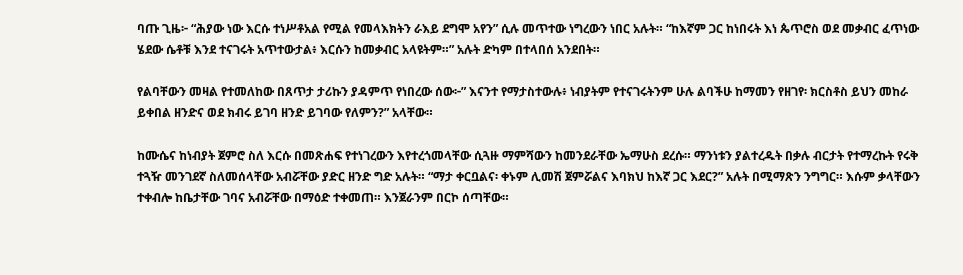ባጡ ጊዜ፦ “ሕያው ነው እርሱ ተነሥቶአል የሚል የመላእክትን ራእይ ደግሞ አየን” ሲሉ መጥተው ነግረውን ነበር አሉት። “ከእኛም ጋር ከነበሩት እነ ጴጥሮስ ወደ መቃብር ፈጥነው ሄደው ሴቶቹ እንደ ተናገሩት አጥተውታል፥ እርሱን ከመቃብር አላዩትም።” አሉት ድካም በተላበሰ አንደበት።

የልባቸውን መዛል የተመለከው በጸጥታ ታሪኩን ያዳምጥ የነበረው ሰው፦” እናንተ የማታስተውሉ፥ ነብያትም የተናገሩትንም ሁሉ ልባችሁ ከማመን የዘገየ፡ ክርስቶስ ይህን መከራ ይቀበል ዘንድና ወደ ክብሩ ይገባ ዘንድ ይገባው የለምን?” አላቸው።

ከሙሴና ከነብያት ጀምሮ ስለ እርሱ በመጽሐፍ የተነገረውን እየተረጎመላቸው ሲጓዙ ማምሻውን ከመንደራቸው ኤማሁስ ደረሱ። ማንነቱን ያልተረዱት በቃሉ ብርታት የተማረኩት የሩቅ ተጓዥ መንገደኛ ስለመሰላቸው አብሯቸው ያድር ዘንድ ግድ አሉት። “ማታ ቀርቧልና፡ ቀኑም ሊመሽ ጀምሯልና እባክህ ከእኛ ጋር እደር?” አሉት በሚማጽን ንግግር። እሱም ቃላቸውን ተቀብሎ ከቤታቸው ገባና አብሯቸው በማዕድ ተቀመጠ። እንጀራንም በርኮ ሰጣቸው።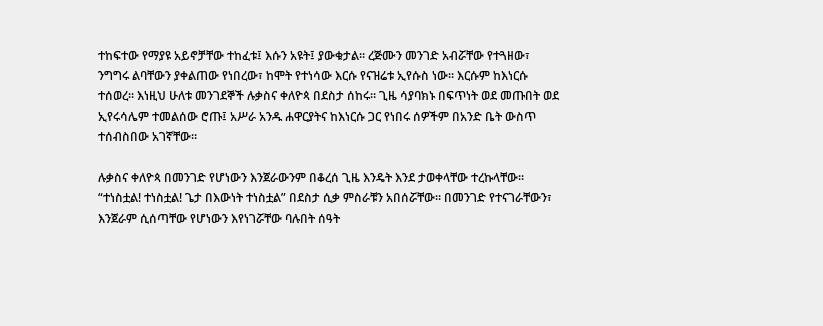ተከፍተው የማያዩ አይኖቻቸው ተከፈቱ፤ እሱን አዩት፤ ያውቁታል። ረጅሙን መንገድ አብሯቸው የተጓዘው፣ ንግግሩ ልባቸውን ያቀልጠው የነበረው፣ ከሞት የተነሳው እርሱ የናዝሬቱ ኢየሱስ ነው። እርሱም ከእነርሱ ተሰወረ። እነዚህ ሁለቱ መንገደኞች ሉቃስና ቀለዮጳ በደስታ ሰከሩ። ጊዜ ሳያባክኑ በፍጥነት ወደ መጡበት ወደ ኢየሩሳሌም ተመልሰው ሮጡ፤ አሥራ አንዱ ሐዋርያትና ከእነርሱ ጋር የነበሩ ሰዎችም በአንድ ቤት ውስጥ ተሰብስበው አገኛቸው።

ሉቃስና ቀለዮጳ በመንገድ የሆነውን እንጀራውንም በቆረሰ ጊዜ እንዴት እንደ ታወቀላቸው ተረኩላቸው። “ተነስቷል! ተነስቷል! ጌታ በእውነት ተነስቷል” በደስታ ሲቃ ምስራቹን አበሰሯቸው። በመንገድ የተናገራቸውን፣ እንጀራም ሲሰጣቸው የሆነውን እየነገሯቸው ባሉበት ሰዓት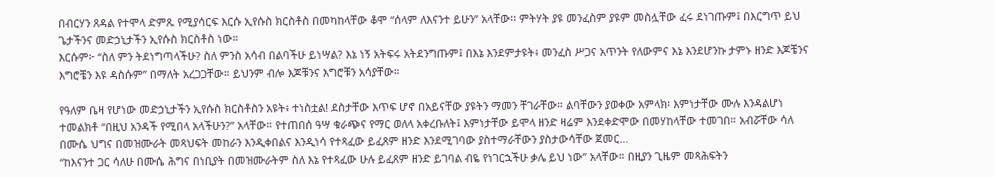በብርሃን ጸዳል የተሞላ ድምጹ የሚያሳርፍ እርሱ ኢየሱስ ክርስቶስ በመካከላቸው ቆሞ “ሰላም ለእናንተ ይሁን” አላቸው፡፡ ምትሃት ያዩ መንፈስም ያዩም መስሏቸው ፈሩ ደነገጡም፤ በእርግጥ ይህ ጌታችንና መድኃኒታችን ኢየሱስ ክርስቶስ ነው።
እርሱም፦ “ስለ ምን ትደነግጣላችሁ? ስለ ምንስ አሳብ በልባችሁ ይነሣል? እኔ ነኝ አትፍሩ አትደንግጡም፤ በእኔ እንደምታዩት፥ መንፈስ ሥጋና አጥንት የለውምና እኔ እንደሆንኩ ታምኑ ዘንድ እጆቼንና እግሮቼን እዩ ዳስሱም” በማለት አረጋጋቸው። ይህንም ብሎ እጆቹንና እግሮቹን አሳያቸው።

የዓለም ቤዛ የሆነው መድኃኒታችን ኢየሱስ ክርስቶስን አዩት፥ ተነስቷል! ደስታቸው እጥፍ ሆኖ በአይናቸው ያዩትን ማመን ቸገራቸው። ልባቸውን ያወቀው አምላክ፡ እምነታቸው ሙሉ እንዳልሆነ ተመልክቶ “በዚህ አንዳች የሚበላ አላችሁን?” አላቸው። የተጠበሰ ዓሣ ቁራጭና የማር ወለላ አቀረቡለት፤ እምነታቸው ይሞላ ዘንድ ዛሬም እንደቀድሞው በመሃከላቸው ተመገበ። አብሯቸው ሳለ በሙሴ ህግና በመዝሙራት መጻህፍት መከራን እንዲቀበልና እንዲነሳ የተጻፈው ይፈጸም ዘንድ እንደሚገባው ያስተማራቸውን ያስታውሳቸው ጀመር…
“ከእናንተ ጋር ሳለሁ በሙሴ ሕግና በነቢያት በመዝሙራትም ስለ እኔ የተጻፈው ሁሉ ይፈጸም ዘንድ ይገባል ብዬ የነገርኋችሁ ቃሌ ይህ ነው” አላቸው። በዚያን ጊዜም መጻሕፍትን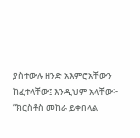ያስተውሉ ዘንድ አእምሮአቸውን ከፈተላቸው፤ እንዲህም አላቸው፦ “ክርስቶስ መከራ ይቀበላል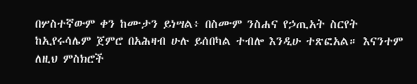በሦስተኛውም ቀን ከሙታን ይነሣል፥ በስሙም ንስሐና የኃጢአት ስርየት ከኢየሩሳሌም ጀምሮ በአሕዛብ ሁሉ ይሰበካል ተብሎ እንዲሁ ተጽፎአል። እናንተም ለዚህ ምስክሮች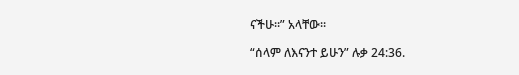ናችሁ።” አላቸው።

“ሰላም ለእናንተ ይሁን” ሉቃ 24:36.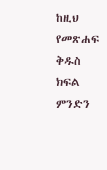ከዚህ የመጽሐፍ ቅዱስ ክፍል ምንድን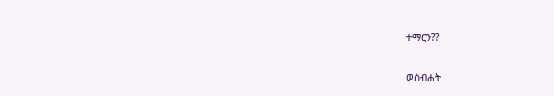ተማርን??

ወስብሐት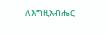ለእግዚአብሔር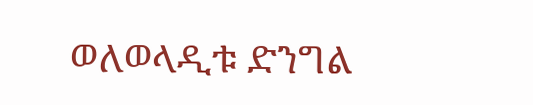ወለወላዲቱ ድንግል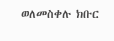ወለመስቀሉ ክቡር